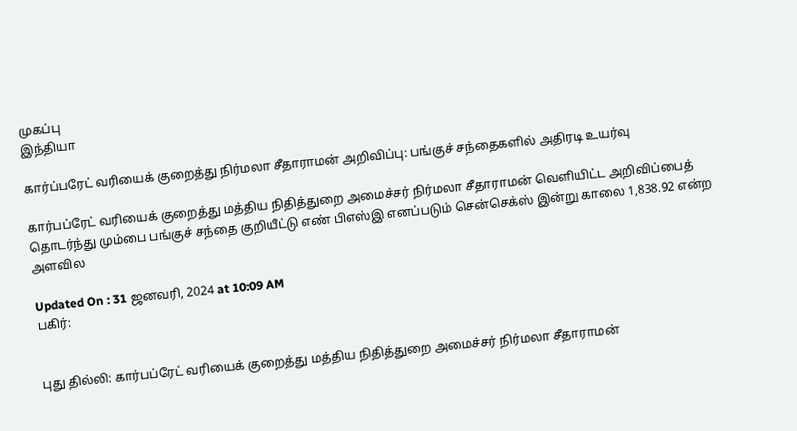முகப்பு
இந்தியா

கார்ப்பரேட் வரியைக் குறைத்து நிர்மலா சீதாராமன் அறிவிப்பு: பங்குச் சந்தைகளில் அதிரடி உயர்வு

கார்பப்ரேட் வரியைக் குறைத்து மத்திய நிதித்துறை அமைச்சர் நிர்மலா சீதாராமன் வெளியிட்ட அறிவிப்பைத் தொடர்ந்து மும்பை பங்குச் சந்தை குறியீட்டு எண் பிஎஸ்இ எனப்படும் சென்செக்ஸ் இன்று காலை 1,838.92 என்ற அளவில

Updated On : 31 ஜனவரி, 2024 at 10:09 AM
பகிர்:


புது தில்லி: கார்பப்ரேட் வரியைக் குறைத்து மத்திய நிதித்துறை அமைச்சர் நிர்மலா சீதாராமன்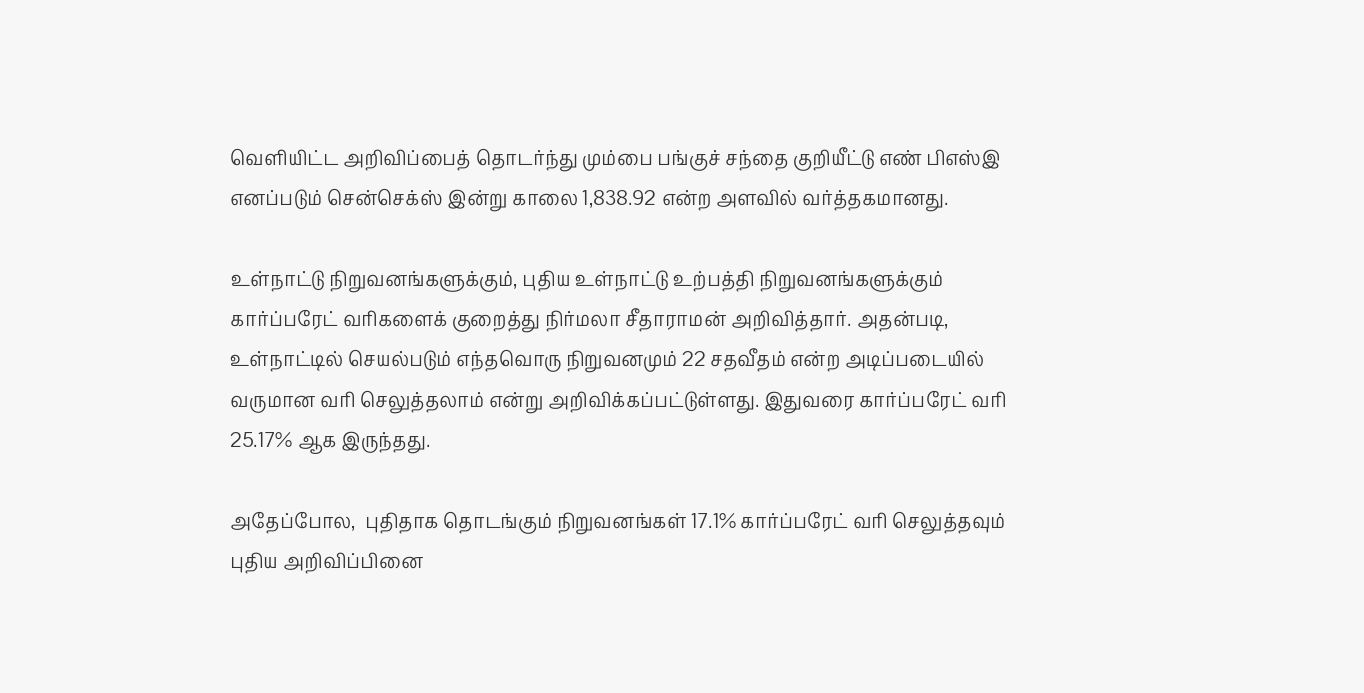வெளியிட்ட அறிவிப்பைத் தொடர்ந்து மும்பை பங்குச் சந்தை குறியீட்டு எண் பிஎஸ்இ எனப்படும் சென்செக்ஸ் இன்று காலை 1,838.92 என்ற அளவில் வர்த்தகமானது.

உள்நாட்டு நிறுவனங்களுக்கும், புதிய உள்நாட்டு உற்பத்தி நிறுவனங்களுக்கும் கார்ப்பரேட் வரிகளைக் குறைத்து நிர்மலா சீதாராமன் அறிவித்தார். அதன்படி, உள்நாட்டில் செயல்படும் எந்தவொரு நிறுவனமும் 22 சதவீதம் என்ற அடிப்படையில் வருமான வரி செலுத்தலாம் என்று அறிவிக்கப்பட்டுள்ளது. இதுவரை கார்ப்பரேட் வரி 25.17% ஆக இருந்தது.

அதேப்போல,  புதிதாக தொடங்கும் நிறுவனங்கள் 17.1% கார்ப்பரேட் வரி செலுத்தவும் புதிய அறிவிப்பினை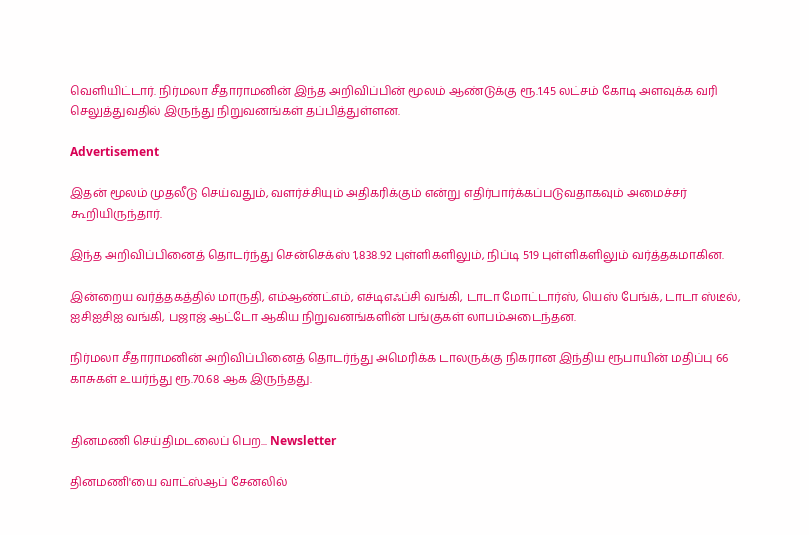வெளியிட்டார். நிர்மலா சீதாராமனின் இந்த அறிவிப்பின் மூலம் ஆண்டுக்கு ரூ.1.45 லட்சம் கோடி அளவுக்க வரி செலுத்துவதில் இருந்து நிறுவனங்கள் தப்பித்துள்ளன.

Advertisement

இதன் மூலம் முதலீடு செய்வதும், வளர்ச்சியும் அதிகரிக்கும் என்று எதிர்பார்க்கப்படுவதாகவும் அமைச்சர் கூறியிருந்தார்.

இந்த அறிவிப்பினைத் தொடர்ந்து சென்செக்ஸ் 1,838.92 புள்ளிகளிலும், நிப்டி 519 புள்ளிகளிலும் வர்த்தகமாகின.

இன்றைய வர்த்தகத்தில் மாருதி, எம்ஆண்ட்எம், எச்டிஎஃப்சி வங்கி, டாடா மோட்டார்ஸ், யெஸ் பேங்க், டாடா ஸ்டீல், ஐசிஐசிஐ வங்கி, பஜாஜ் ஆட்டோ ஆகிய நிறுவனங்களின் பங்குகள் லாபம்அடைந்தன.

நிர்மலா சீதாராமனின் அறிவிப்பினைத் தொடர்ந்து அமெரிக்க டாலருக்கு நிகரான இந்திய ரூபாயின் மதிப்பு 66 காசுகள் உயர்ந்து ரூ.70.68 ஆக இருந்தது.


தினமணி செய்திமடலைப் பெற... Newsletter

தினமணி'யை வாட்ஸ்ஆப் சேனலில்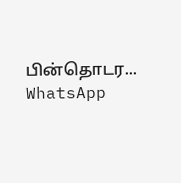பின்தொடர... WhatsApp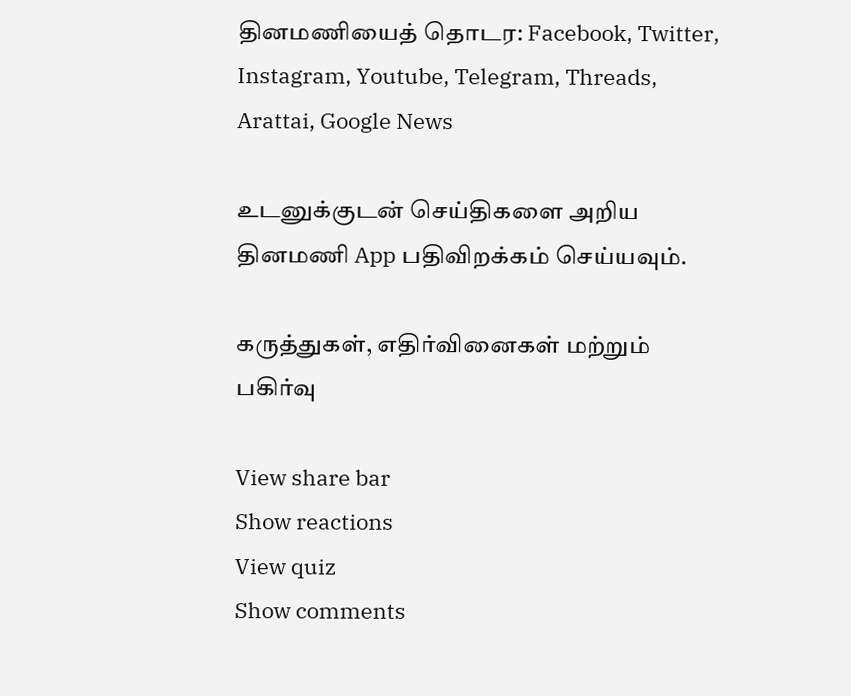தினமணியைத் தொடர: Facebook, Twitter, Instagram, Youtube, Telegram, Threads, Arattai, Google News

உடனுக்குடன் செய்திகளை அறிய தினமணி App பதிவிறக்கம் செய்யவும்.

கருத்துகள், எதிர்வினைகள் மற்றும் பகிர்வு

View share bar
Show reactions
View quiz
Show comments